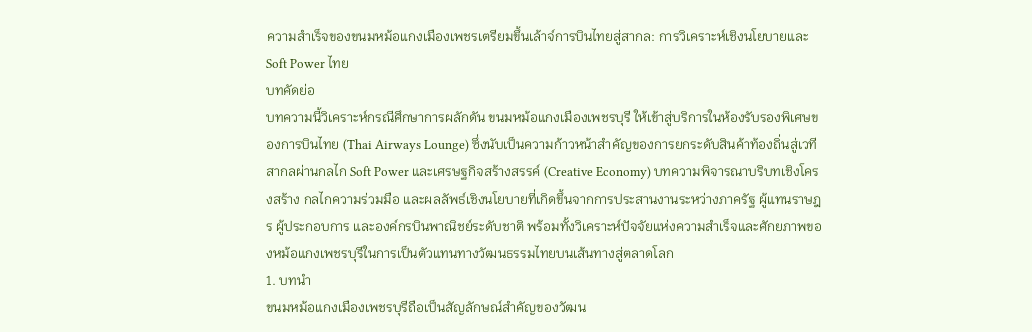ความสำเร็จของขนมหม้อแกงเมืองเพชรเตรียมขึ้นเล้าจ์การบินไทยสู่สากล: การวิเคราะห์เชิงนโยบายและ Soft Power ไทย
บทคัดย่อ
บทความนี้วิเคราะห์กรณีศึกษาการผลักดัน ขนมหม้อแกงเมืองเพชรบุรี ให้เข้าสู่บริการในห้องรับรองพิเศษของการบินไทย (Thai Airways Lounge) ซึ่งนับเป็นความก้าวหน้าสำคัญของการยกระดับสินค้าท้องถิ่นสู่เวทีสากลผ่านกลไก Soft Power และเศรษฐกิจสร้างสรรค์ (Creative Economy) บทความพิจารณาบริบทเชิงโครงสร้าง กลไกความร่วมมือ และผลลัพธ์เชิงนโยบายที่เกิดขึ้นจากการประสานงานระหว่างภาครัฐ ผู้แทนราษฎร ผู้ประกอบการ และองค์กรบินพาณิชย์ระดับชาติ พร้อมทั้งวิเคราะห์ปัจจัยแห่งความสำเร็จและศักยภาพของหม้อแกงเพชรบุรีในการเป็นตัวแทนทางวัฒนธรรมไทยบนเส้นทางสู่ตลาดโลก
1. บทนำ
ขนมหม้อแกงเมืองเพชรบุรีถือเป็นสัญลักษณ์สำคัญของวัฒน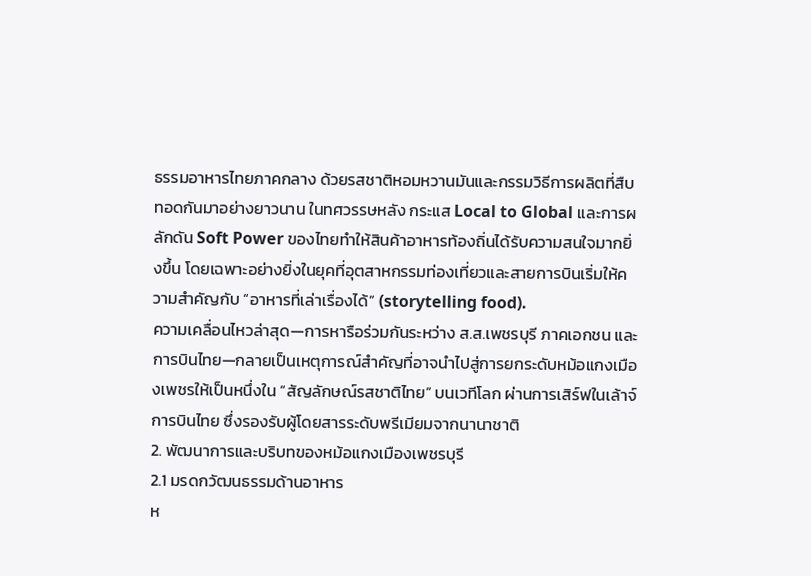ธรรมอาหารไทยภาคกลาง ด้วยรสชาติหอมหวานมันและกรรมวิธีการผลิตที่สืบทอดกันมาอย่างยาวนาน ในทศวรรษหลัง กระแส Local to Global และการผลักดัน Soft Power ของไทยทำให้สินค้าอาหารท้องถิ่นได้รับความสนใจมากยิ่งขึ้น โดยเฉพาะอย่างยิ่งในยุคที่อุตสาหกรรมท่องเที่ยวและสายการบินเริ่มให้ความสำคัญกับ “อาหารที่เล่าเรื่องได้” (storytelling food).
ความเคลื่อนไหวล่าสุด—การหารือร่วมกันระหว่าง ส.ส.เพชรบุรี ภาคเอกชน และการบินไทย—กลายเป็นเหตุการณ์สำคัญที่อาจนำไปสู่การยกระดับหม้อแกงเมืองเพชรให้เป็นหนึ่งใน “สัญลักษณ์รสชาติไทย” บนเวทีโลก ผ่านการเสิร์ฟในเล้าจ์การบินไทย ซึ่งรองรับผู้โดยสารระดับพรีเมียมจากนานาชาติ
2. พัฒนาการและบริบทของหม้อแกงเมืองเพชรบุรี
2.1 มรดกวัฒนธรรมด้านอาหาร
ห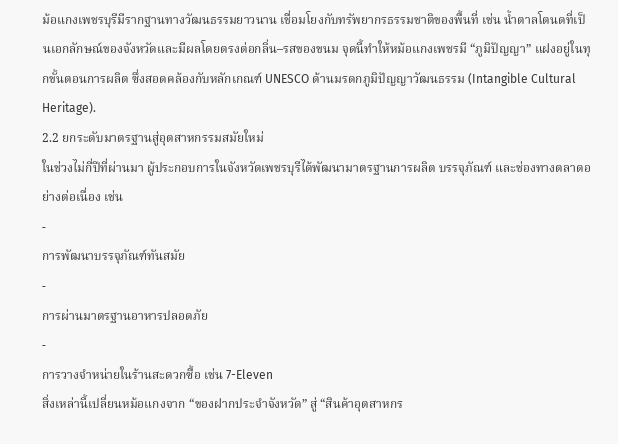ม้อแกงเพชรบุรีมีรากฐานทางวัฒนธรรมยาวนาน เชื่อมโยงกับทรัพยากรธรรมชาติของพื้นที่ เช่น น้ำตาลโตนดที่เป็นเอกลักษณ์ของจังหวัดและมีผลโดยตรงต่อกลิ่น–รสของขนม จุดนี้ทำให้หม้อแกงเพชรมี “ภูมิปัญญา” แฝงอยู่ในทุกขั้นตอนการผลิต ซึ่งสอดคล้องกับหลักเกณฑ์ UNESCO ด้านมรดกภูมิปัญญาวัฒนธรรม (Intangible Cultural Heritage).
2.2 ยกระดับมาตรฐานสู่อุตสาหกรรมสมัยใหม่
ในช่วงไม่กี่ปีที่ผ่านมา ผู้ประกอบการในจังหวัดเพชรบุรีได้พัฒนามาตรฐานการผลิต บรรจุภัณฑ์ และช่องทางตลาดอย่างต่อเนื่อง เช่น
-
การพัฒนาบรรจุภัณฑ์ทันสมัย
-
การผ่านมาตรฐานอาหารปลอดภัย
-
การวางจำหน่ายในร้านสะดวกซื้อ เช่น 7-Eleven
สิ่งเหล่านี้เปลี่ยนหม้อแกงจาก “ของฝากประจำจังหวัด” สู่ “สินค้าอุตสาหกร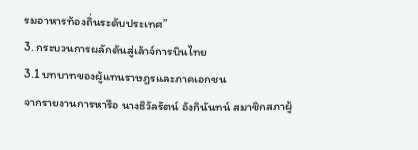รมอาหารท้องถิ่นระดับประเทศ”
3. กระบวนการผลักดันสู่เล้าจ์การบินไทย
3.1 บทบาทของผู้แทนราษฎรและภาคเอกชน
จากรายงานการหารือ นางธิวัลรัตน์ อังกินันทน์ สมาชิกสภาผู้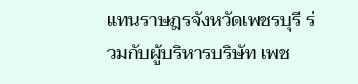แทนราษฎรจังหวัดเพชรบุรี ร่วมกับผู้บริหารบริษัท เพช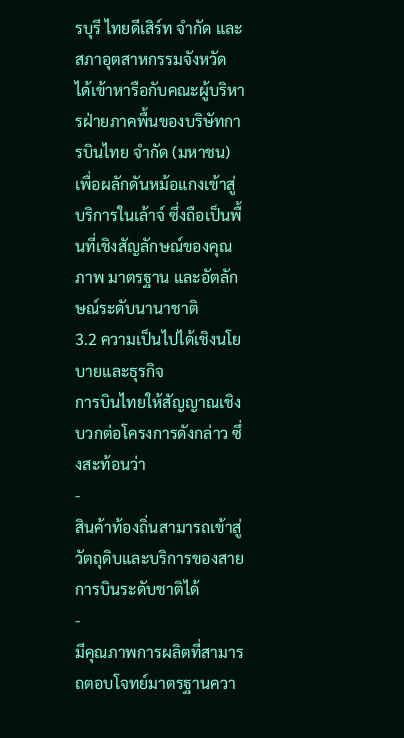รบุรี ไทยดีเสิร์ท จำกัด และสภาอุตสาหกรรมจังหวัด ได้เข้าหารือกับคณะผู้บริหารฝ่ายภาคพื้นของบริษัทการบินไทย จำกัด (มหาชน) เพื่อผลักดันหม้อแกงเข้าสู่บริการในเล้าจ์ ซึ่งถือเป็นพื้นที่เชิงสัญลักษณ์ของคุณภาพ มาตรฐาน และอัตลักษณ์ระดับนานาชาติ
3.2 ความเป็นไปได้เชิงนโยบายและธุรกิจ
การบินไทยให้สัญญาณเชิงบวกต่อโครงการดังกล่าว ซึ่งสะท้อนว่า
-
สินค้าท้องถิ่นสามารถเข้าสู่วัตถุดิบและบริการของสายการบินระดับชาติได้
-
มีคุณภาพการผลิตที่สามารถตอบโจทย์มาตรฐานควา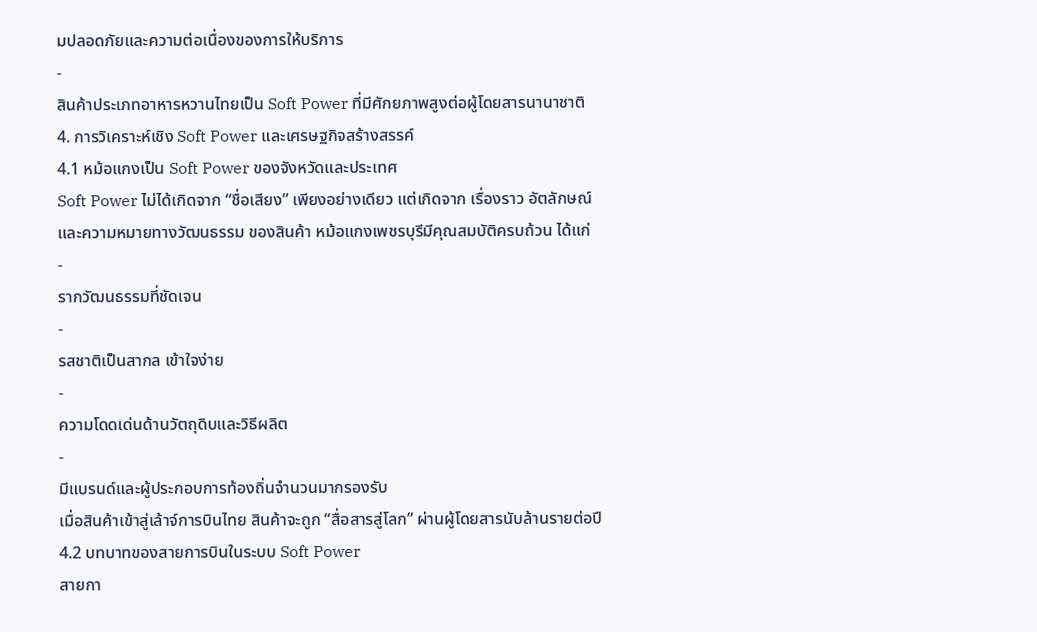มปลอดภัยและความต่อเนื่องของการให้บริการ
-
สินค้าประเภทอาหารหวานไทยเป็น Soft Power ที่มีศักยภาพสูงต่อผู้โดยสารนานาชาติ
4. การวิเคราะห์เชิง Soft Power และเศรษฐกิจสร้างสรรค์
4.1 หม้อแกงเป็น Soft Power ของจังหวัดและประเทศ
Soft Power ไม่ได้เกิดจาก “ชื่อเสียง” เพียงอย่างเดียว แต่เกิดจาก เรื่องราว อัตลักษณ์ และความหมายทางวัฒนธรรม ของสินค้า หม้อแกงเพชรบุรีมีคุณสมบัติครบถ้วน ได้แก่
-
รากวัฒนธรรมที่ชัดเจน
-
รสชาติเป็นสากล เข้าใจง่าย
-
ความโดดเด่นด้านวัตถุดิบและวิธีผลิต
-
มีแบรนด์และผู้ประกอบการท้องถิ่นจำนวนมากรองรับ
เมื่อสินค้าเข้าสู่เล้าจ์การบินไทย สินค้าจะถูก “สื่อสารสู่โลก” ผ่านผู้โดยสารนับล้านรายต่อปี
4.2 บทบาทของสายการบินในระบบ Soft Power
สายกา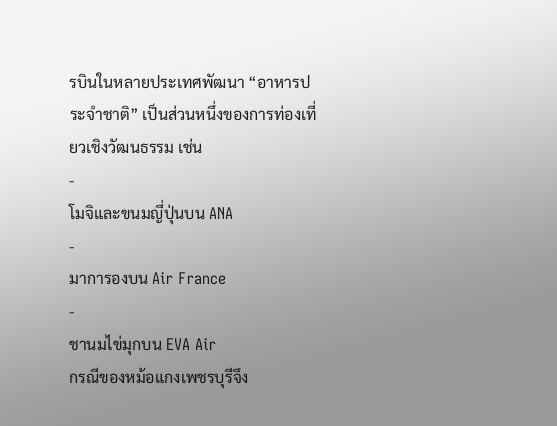รบินในหลายประเทศพัฒนา “อาหารประจำชาติ” เป็นส่วนหนึ่งของการท่องเที่ยวเชิงวัฒนธรรม เช่น
-
โมจิและขนมญี่ปุ่นบน ANA
-
มาการองบน Air France
-
ชานมไข่มุกบน EVA Air
กรณีของหม้อแกงเพชรบุรีจึง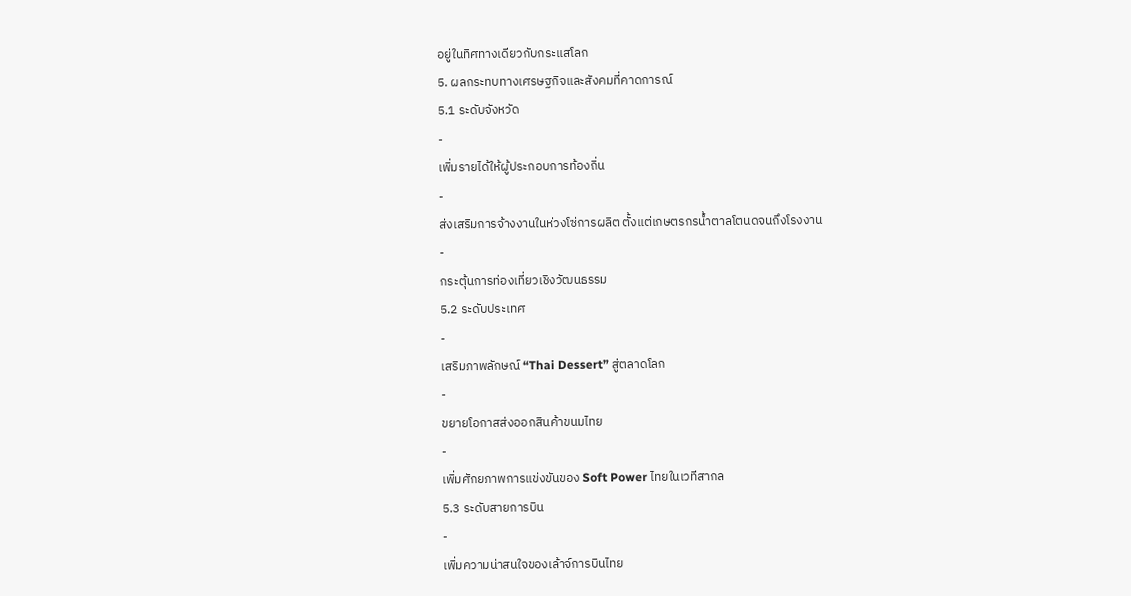อยู่ในทิศทางเดียวกับกระแสโลก
5. ผลกระทบทางเศรษฐกิจและสังคมที่คาดการณ์
5.1 ระดับจังหวัด
-
เพิ่มรายได้ให้ผู้ประกอบการท้องถิ่น
-
ส่งเสริมการจ้างงานในห่วงโซ่การผลิต ตั้งแต่เกษตรกรน้ำตาลโตนดจนถึงโรงงาน
-
กระตุ้นการท่องเที่ยวเชิงวัฒนธรรม
5.2 ระดับประเทศ
-
เสริมภาพลักษณ์ “Thai Dessert” สู่ตลาดโลก
-
ขยายโอกาสส่งออกสินค้าขนมไทย
-
เพิ่มศักยภาพการแข่งขันของ Soft Power ไทยในเวทีสากล
5.3 ระดับสายการบิน
-
เพิ่มความน่าสนใจของเล้าจ์การบินไทย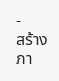-
สร้างภา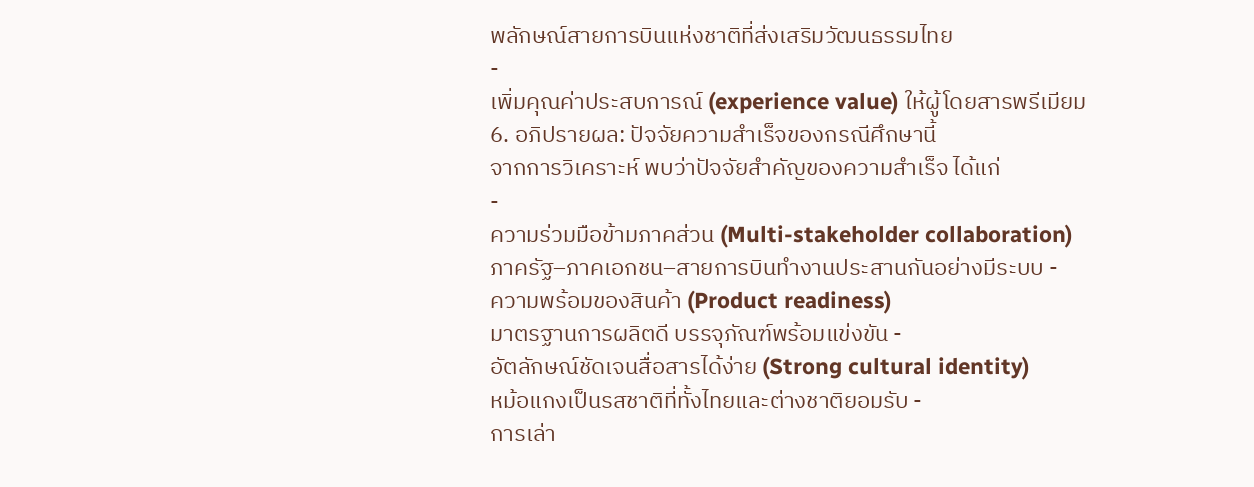พลักษณ์สายการบินแห่งชาติที่ส่งเสริมวัฒนธรรมไทย
-
เพิ่มคุณค่าประสบการณ์ (experience value) ให้ผู้โดยสารพรีเมียม
6. อภิปรายผล: ปัจจัยความสำเร็จของกรณีศึกษานี้
จากการวิเคราะห์ พบว่าปัจจัยสำคัญของความสำเร็จ ได้แก่
-
ความร่วมมือข้ามภาคส่วน (Multi-stakeholder collaboration)
ภาครัฐ–ภาคเอกชน–สายการบินทำงานประสานกันอย่างมีระบบ -
ความพร้อมของสินค้า (Product readiness)
มาตรฐานการผลิตดี บรรจุภัณฑ์พร้อมแข่งขัน -
อัตลักษณ์ชัดเจนสื่อสารได้ง่าย (Strong cultural identity)
หม้อแกงเป็นรสชาติที่ทั้งไทยและต่างชาติยอมรับ -
การเล่า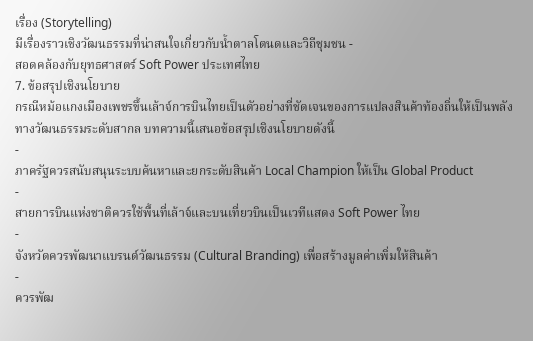เรื่อง (Storytelling)
มีเรื่องราวเชิงวัฒนธรรมที่น่าสนใจเกี่ยวกับน้ำตาลโตนดและวิถีชุมชน -
สอดคล้องกับยุทธศาสตร์ Soft Power ประเทศไทย
7. ข้อสรุปเชิงนโยบาย
กรณีหม้อแกงเมืองเพชรขึ้นเล้าจ์การบินไทยเป็นตัวอย่างที่ชัดเจนของการแปลงสินค้าท้องถิ่นให้เป็นพลังทางวัฒนธรรมระดับสากล บทความนี้เสนอข้อสรุปเชิงนโยบายดังนี้
-
ภาครัฐควรสนับสนุนระบบค้นหาและยกระดับสินค้า Local Champion ให้เป็น Global Product
-
สายการบินแห่งชาติควรใช้พื้นที่เล้าจ์และบนเที่ยวบินเป็นเวทีแสดง Soft Power ไทย
-
จังหวัดควรพัฒนาแบรนด์วัฒนธรรม (Cultural Branding) เพื่อสร้างมูลค่าเพิ่มให้สินค้า
-
ควรพัฒ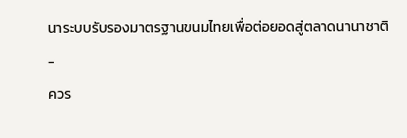นาระบบรับรองมาตรฐานขนมไทยเพื่อต่อยอดสู่ตลาดนานาชาติ
-
ควร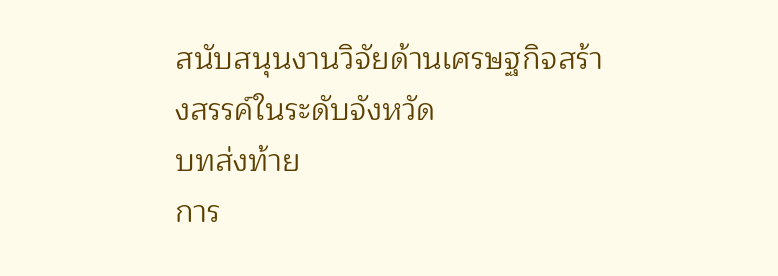สนับสนุนงานวิจัยด้านเศรษฐกิจสร้างสรรค์ในระดับจังหวัด
บทส่งท้าย
การ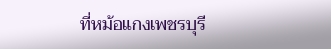ที่หม้อแกงเพชรบุรี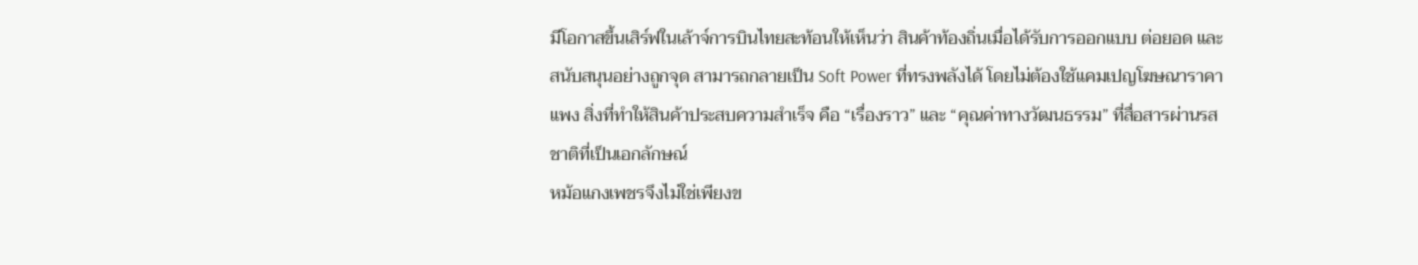มีโอกาสขึ้นเสิร์ฟในเล้าจ์การบินไทยสะท้อนให้เห็นว่า สินค้าท้องถิ่นเมื่อได้รับการออกแบบ ต่อยอด และสนับสนุนอย่างถูกจุด สามารถกลายเป็น Soft Power ที่ทรงพลังได้ โดยไม่ต้องใช้แคมเปญโฆษณาราคาแพง สิ่งที่ทำให้สินค้าประสบความสำเร็จ คือ “เรื่องราว” และ “คุณค่าทางวัฒนธรรม” ที่สื่อสารผ่านรสชาติที่เป็นเอกลักษณ์
หม้อแกงเพชรจึงไม่ใช่เพียงข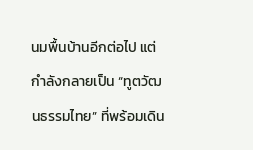นมพื้นบ้านอีกต่อไป แต่กำลังกลายเป็น “ทูตวัฒนธรรมไทย” ที่พร้อมเดิน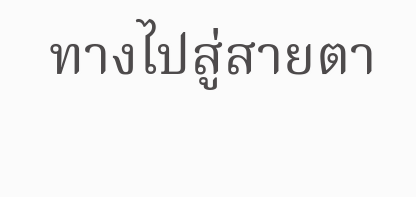ทางไปสู่สายตา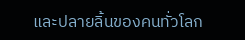และปลายลิ้นของคนทั่วโลก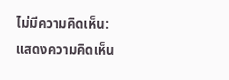ไม่มีความคิดเห็น:
แสดงความคิดเห็น